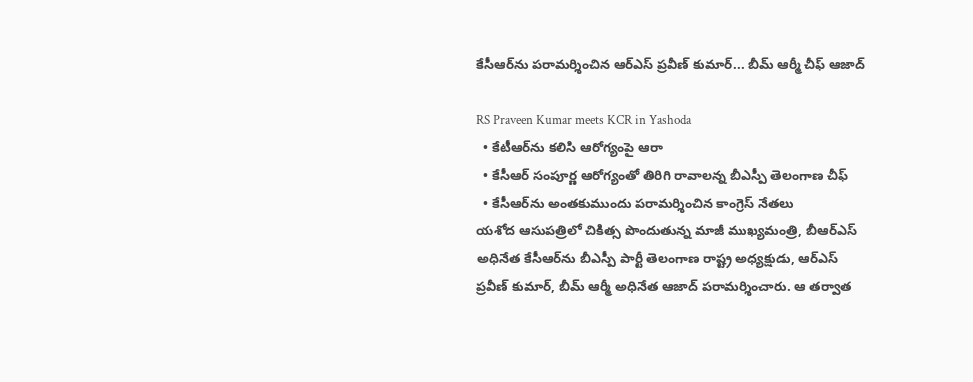కేసీఆర్‌ను పరామర్శించిన ఆర్ఎస్ ప్రవీణ్ కుమార్... బీమ్ ఆర్మీ చీఫ్ ఆజాద్

RS Praveen Kumar meets KCR in Yashoda
  • కేటీఆర్‌ను కలిసి ఆరోగ్యంపై ఆరా
  • కేసీఆర్ సంపూర్ణ ఆరోగ్యంతో తిరిగి రావాలన్న బీఎస్పీ తెలంగాణ చీఫ్
  • కేసీఆర్‌ను అంతకుముందు పరామర్శించిన కాంగ్రెస్ నేతలు
యశోద ఆసుపత్రిలో చికిత్స పొందుతున్న మాజీ ముఖ్యమంత్రి, బీఆర్ఎస్ అధినేత కేసీఆర్‌ను బీఎస్పీ పార్టీ తెలంగాణ రాష్ట్ర అధ్యక్షుడు, ఆర్ఎస్ ప్రవీణ్ కుమార్, బీమ్ ఆర్మీ అధినేత ఆజాద్ పరామర్శించారు. ఆ తర్వాత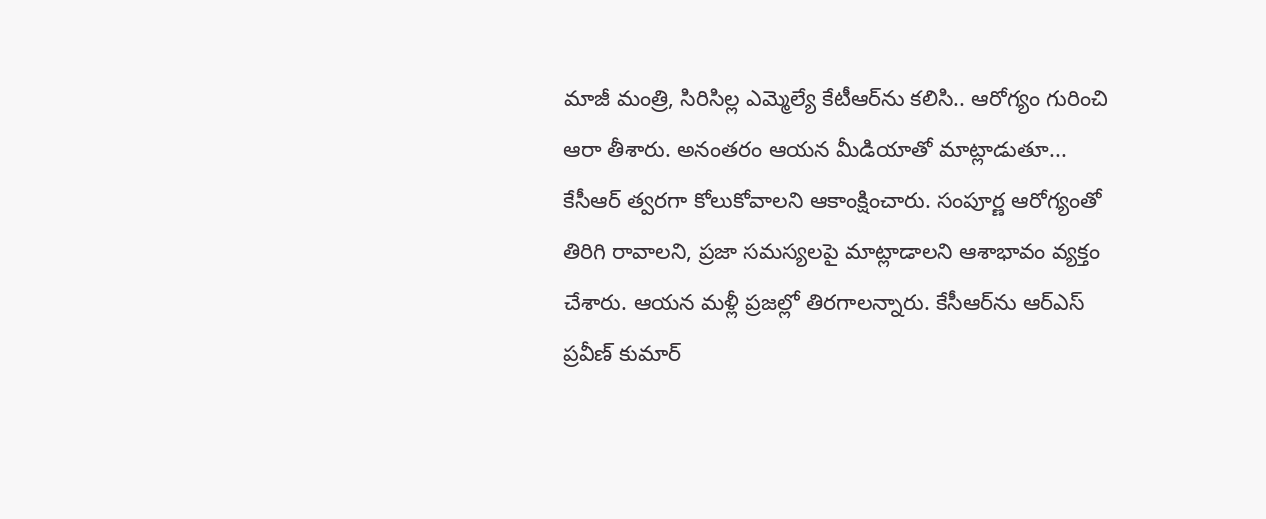మాజీ మంత్రి, సిరిసిల్ల ఎమ్మెల్యే కేటీఆర్‌ను కలిసి.. ఆరోగ్యం గురించి ఆరా తీశారు. అనంతరం ఆయన మీడియాతో మాట్లాడుతూ... కేసీఆర్ త్వరగా కోలుకోవాలని ఆకాంక్షించారు. సంపూర్ణ ఆరోగ్యంతో తిరిగి రావాలని, ప్రజా సమస్యలపై మాట్లాడాలని ఆశాభావం వ్యక్తం చేశారు. ఆయన మళ్లీ ప్రజల్లో తిరగాలన్నారు. కేసీఆర్‌ను ఆర్ఎస్ ప్రవీణ్ కుమార్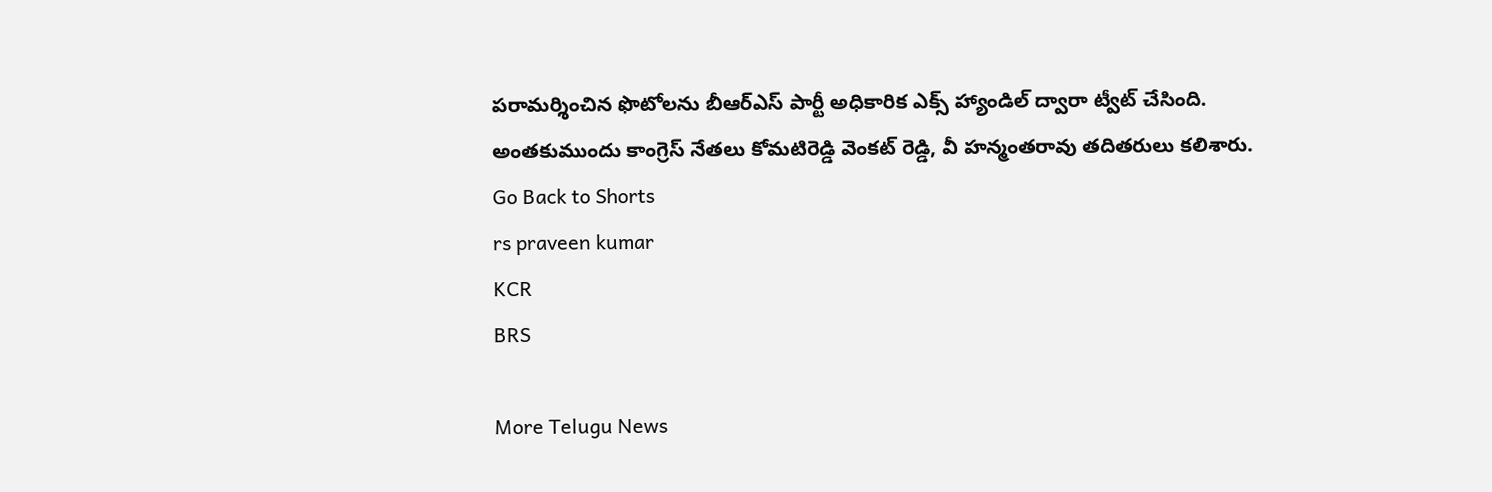పరామర్శించిన ఫొటోలను బీఆర్ఎస్ పార్టీ అధికారిక ఎక్స్ హ్యాండిల్ ద్వారా ట్వీట్ చేసింది. అంతకుముందు కాంగ్రెస్ నేతలు కోమటిరెడ్డి వెంకట్ రెడ్డి, వీ హన్మంతరావు తదితరులు కలిశారు.
Go Back to Shorts
rs praveen kumar
KCR
BRS

More Telugu News